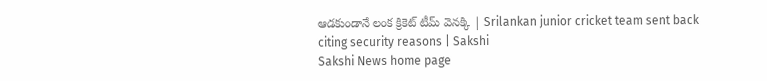ఆడకుండానే లంక క్రికెట్ టీమ్ వెనక్కి | Srilankan junior cricket team sent back citing security reasons | Sakshi
Sakshi News home page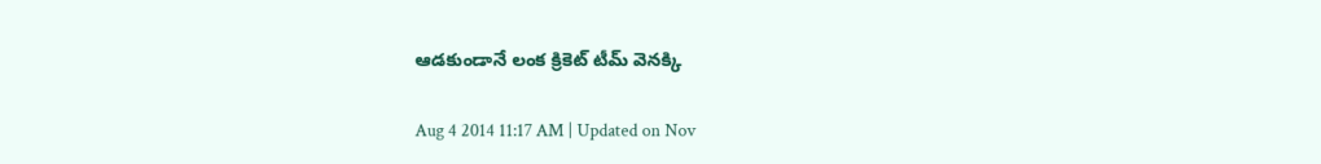ఆడకుండానే లంక క్రికెట్ టీమ్ వెనక్కి

Aug 4 2014 11:17 AM | Updated on Nov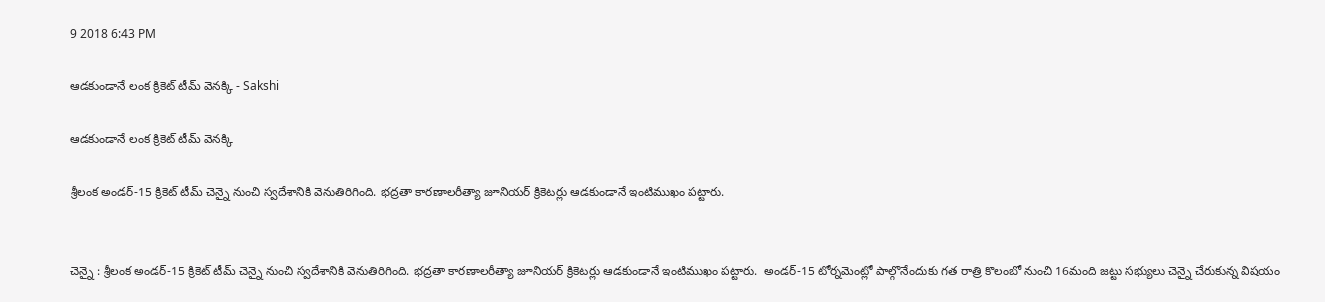9 2018 6:43 PM

ఆడకుండానే లంక క్రికెట్ టీమ్ వెనక్కి - Sakshi

ఆడకుండానే లంక క్రికెట్ టీమ్ వెనక్కి

శ్రీలంక అండర్-15 క్రికెట్ టీమ్ చెన్నై నుంచి స్వదేశానికి వెనుతిరిగింది. భద్రతా కారణాలరీత్యా జూనియర్ క్రికెటర్లు ఆడకుండానే ఇంటిముఖం పట్టారు.


చెన్నై : శ్రీలంక అండర్-15 క్రికెట్ టీమ్ చెన్నై నుంచి స్వదేశానికి వెనుతిరిగింది. భద్రతా కారణాలరీత్యా జూనియర్ క్రికెటర్లు ఆడకుండానే ఇంటిముఖం పట్టారు.  అండర్-15 టోర్నమెంట్లో పాల్గొనేందుకు గత రాత్రి కొలంబో నుంచి 16మంది జట్టు సభ్యులు చెన్నై చేరుకున్న విషయం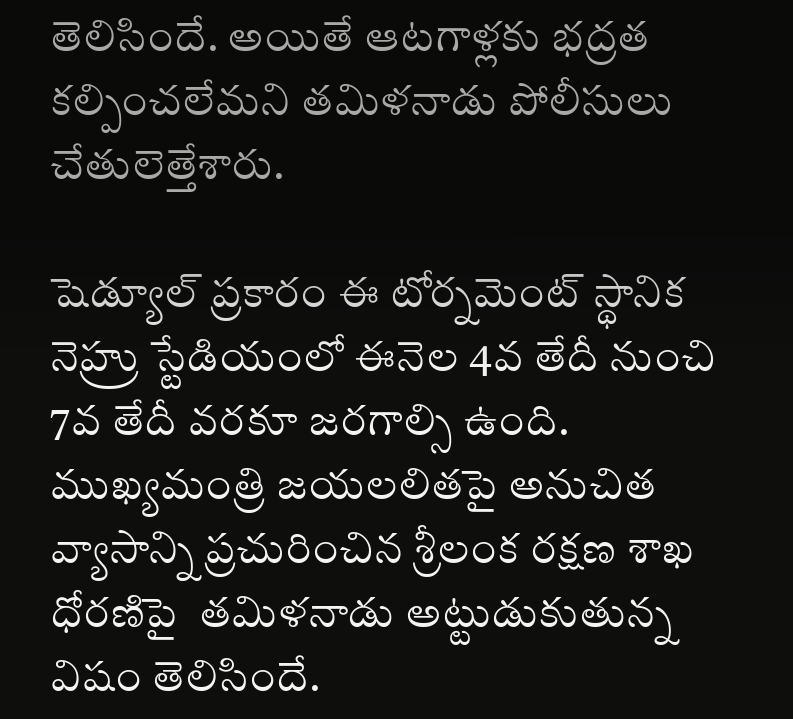తెలిసిందే. అయితే ఆటగాళ్లకు భద్రత కల్పించలేమని తమిళనాడు పోలీసులు చేతులెత్తేశారు.

షెడ్యూల్ ప్రకారం ఈ టోర్నమెంట్ స్థానిక నెహ్రు స్టేడియంలో ఈనెల 4వ తేదీ నుంచి 7వ తేదీ వరకూ జరగాల్సి ఉంది. ముఖ్యమంత్రి జయలలితపై అనుచిత వ్యాసాన్ని ప్రచురించిన శ్రీలంక రక్షణ శాఖ ధోరణిపై  తమిళనాడు అట్టుడుకుతున్న విషం తెలిసిందే.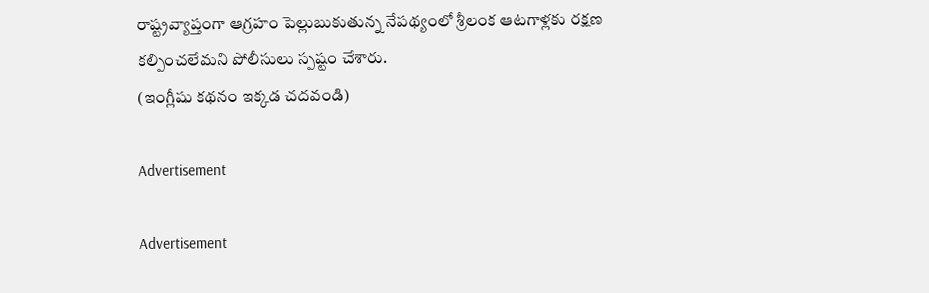రాష్ట్రవ్యాప్తంగా ఆగ్రహం పెల్లుబుకుతున్న నేపథ్యంలో శ్రీలంక ఆటగాళ్లకు రక్షణ కల్పించలేమని పోలీసులు స్పష్టం చేశారు.
(ఇంగ్లీషు కథనం ఇక్కడ చదవండి)

Advertisement

Advertisement